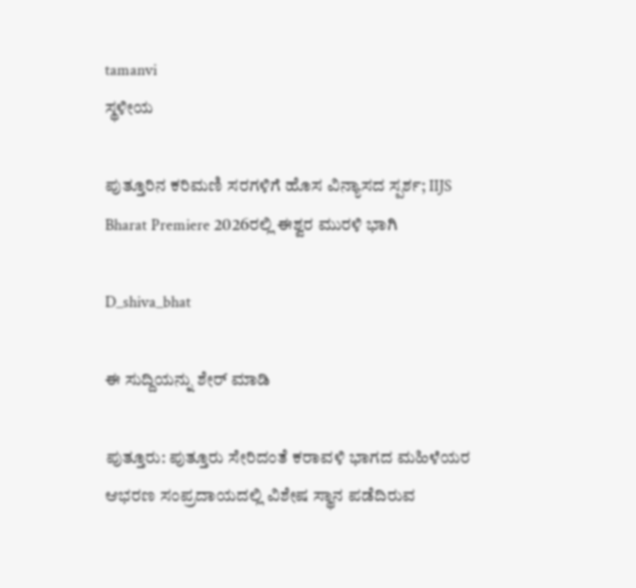tamanvi
ಸ್ಥಳೀಯ

ಪುತ್ತೂರಿನ ಕರಿಮಣಿ ಸರಗಳಿಗೆ ಹೊಸ ವಿನ್ಯಾಸದ ಸ್ಪರ್ಶ; IIJS Bharat Premiere 2026ರಲ್ಲಿ ಈಶ್ವರ ಮುರಳಿ ಭಾಗಿ

D_shiva_bhat

ಈ ಸುದ್ದಿಯನ್ನು ಶೇರ್ ಮಾಡಿ

ಪುತ್ತೂರು: ಪುತ್ತೂರು ಸೇರಿದಂತೆ ಕರಾವಳಿ ಭಾಗದ ಮಹಿಳೆಯರ ಆಭರಣ ಸಂಪ್ರದಾಯದಲ್ಲಿ ವಿಶೇಷ ಸ್ಥಾನ ಪಡೆದಿರುವ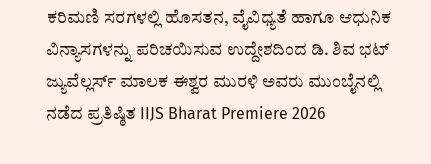ಕರಿಮಣಿ ಸರಗಳಲ್ಲಿ ಹೊಸತನ, ವೈವಿಧ್ಯತೆ ಹಾಗೂ ಆಧುನಿಕ ವಿನ್ಯಾಸಗಳನ್ನು ಪರಿಚಯಿಸುವ ಉದ್ದೇಶದಿಂದ ಡಿ. ಶಿವ ಭಟ್ ಜ್ಯುವೆಲ್ಲರ್ಸ್ ಮಾಲಕ ಈಶ್ವರ ಮುರಳಿ ಅವರು ಮುಂಬೈನಲ್ಲಿ ನಡೆದ ಪ್ರತಿಷ್ಠಿತ IIJS Bharat Premiere 2026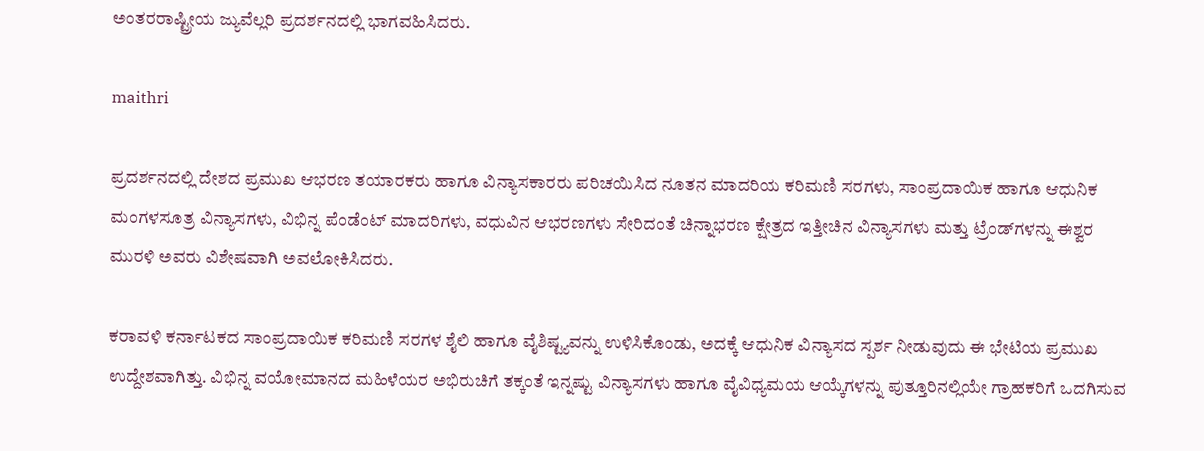ಅಂತರರಾಷ್ಟ್ರೀಯ ಜ್ಯುವೆಲ್ಲರಿ ಪ್ರದರ್ಶನದಲ್ಲಿ ಭಾಗವಹಿಸಿದರು.

maithri

ಪ್ರದರ್ಶನದಲ್ಲಿ ದೇಶದ ಪ್ರಮುಖ ಆಭರಣ ತಯಾರಕರು ಹಾಗೂ ವಿನ್ಯಾಸಕಾರರು ಪರಿಚಯಿಸಿದ ನೂತನ ಮಾದರಿಯ ಕರಿಮಣಿ ಸರಗಳು, ಸಾಂಪ್ರದಾಯಿಕ ಹಾಗೂ ಆಧುನಿಕ ಮಂಗಳಸೂತ್ರ ವಿನ್ಯಾಸಗಳು, ವಿಭಿನ್ನ ಪೆಂಡೆಂಟ್ ಮಾದರಿಗಳು, ವಧುವಿನ ಆಭರಣಗಳು ಸೇರಿದಂತೆ ಚಿನ್ನಾಭರಣ ಕ್ಷೇತ್ರದ ಇತ್ತೀಚಿನ ವಿನ್ಯಾಸಗಳು ಮತ್ತು ಟ್ರೆಂಡ್‌ಗಳನ್ನು ಈಶ್ವರ ಮುರಳಿ ಅವರು ವಿಶೇಷವಾಗಿ ಅವಲೋಕಿಸಿದರು.

ಕರಾವಳಿ ಕರ್ನಾಟಕದ ಸಾಂಪ್ರದಾಯಿಕ ಕರಿಮಣಿ ಸರಗಳ ಶೈಲಿ ಹಾಗೂ ವೈಶಿಷ್ಟ್ಯವನ್ನು ಉಳಿಸಿಕೊಂಡು, ಅದಕ್ಕೆ ಆಧುನಿಕ ವಿನ್ಯಾಸದ ಸ್ಪರ್ಶ ನೀಡುವುದು ಈ ಭೇಟಿಯ ಪ್ರಮುಖ ಉದ್ದೇಶವಾಗಿತ್ತು. ವಿಭಿನ್ನ ವಯೋಮಾನದ ಮಹಿಳೆಯರ ಅಭಿರುಚಿಗೆ ತಕ್ಕಂತೆ ಇನ್ನಷ್ಟು ವಿನ್ಯಾಸಗಳು ಹಾಗೂ ವೈವಿಧ್ಯಮಯ ಆಯ್ಕೆಗಳನ್ನು ಪುತ್ತೂರಿನಲ್ಲಿಯೇ ಗ್ರಾಹಕರಿಗೆ ಒದಗಿಸುವ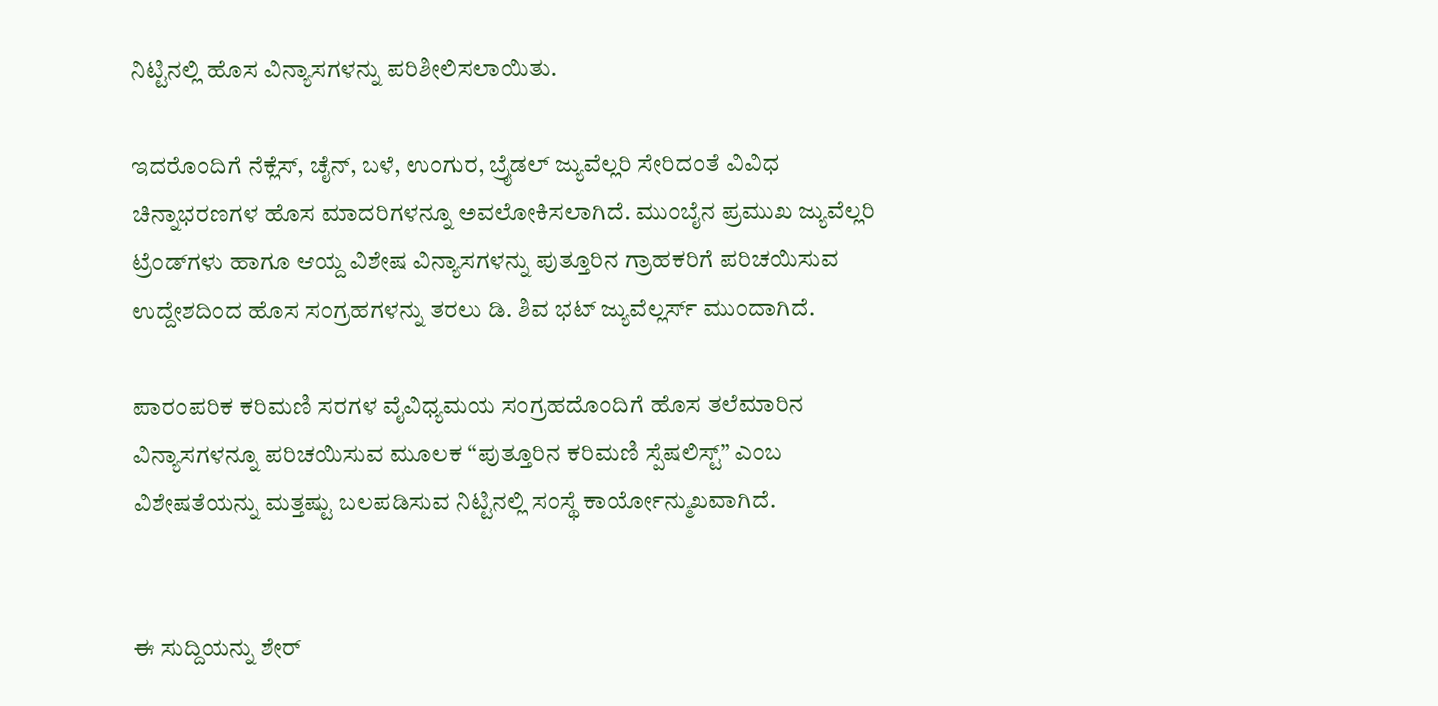ನಿಟ್ಟಿನಲ್ಲಿ ಹೊಸ ವಿನ್ಯಾಸಗಳನ್ನು ಪರಿಶೀಲಿಸಲಾಯಿತು.

ಇದರೊಂದಿಗೆ ನೆಕ್ಲೆಸ್, ಚೈನ್, ಬಳೆ, ಉಂಗುರ, ಬ್ರೈಡಲ್ ಜ್ಯುವೆಲ್ಲರಿ ಸೇರಿದಂತೆ ವಿವಿಧ ಚಿನ್ನಾಭರಣಗಳ ಹೊಸ ಮಾದರಿಗಳನ್ನೂ ಅವಲೋಕಿಸಲಾಗಿದೆ. ಮುಂಬೈನ ಪ್ರಮುಖ ಜ್ಯುವೆಲ್ಲರಿ ಟ್ರೆಂಡ್‌ಗಳು ಹಾಗೂ ಆಯ್ದ ವಿಶೇಷ ವಿನ್ಯಾಸಗಳನ್ನು ಪುತ್ತೂರಿನ ಗ್ರಾಹಕರಿಗೆ ಪರಿಚಯಿಸುವ ಉದ್ದೇಶದಿಂದ ಹೊಸ ಸಂಗ್ರಹಗಳನ್ನು ತರಲು ಡಿ. ಶಿವ ಭಟ್ ಜ್ಯುವೆಲ್ಲರ್ಸ್ ಮುಂದಾಗಿದೆ.

ಪಾರಂಪರಿಕ ಕರಿಮಣಿ ಸರಗಳ ವೈವಿಧ್ಯಮಯ ಸಂಗ್ರಹದೊಂದಿಗೆ ಹೊಸ ತಲೆಮಾರಿನ ವಿನ್ಯಾಸಗಳನ್ನೂ ಪರಿಚಯಿಸುವ ಮೂಲಕ “ಪುತ್ತೂರಿನ ಕರಿಮಣಿ ಸ್ಪೆಷಲಿಸ್ಟ್” ಎಂಬ ವಿಶೇಷತೆಯನ್ನು ಮತ್ತಷ್ಟು ಬಲಪಡಿಸುವ ನಿಟ್ಟಿನಲ್ಲಿ ಸಂಸ್ಥೆ ಕಾರ್ಯೋನ್ಮುಖವಾಗಿದೆ.


ಈ ಸುದ್ದಿಯನ್ನು ಶೇರ್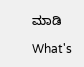ಮಾಡಿ

What's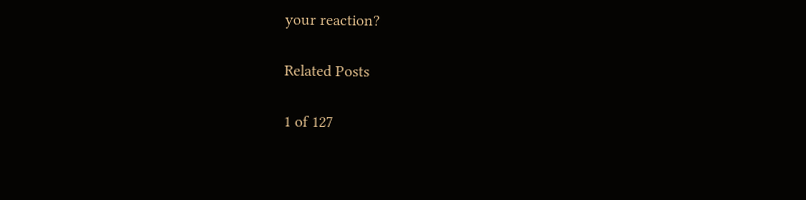your reaction?

Related Posts

1 of 127